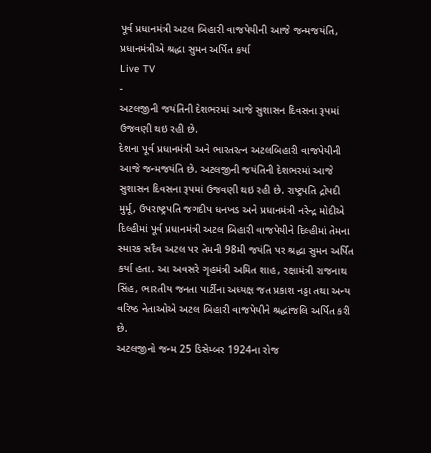પૂર્વ પ્રધાનમંત્રી અટલ બિહારી વાજપેયીની આજે જન્મજયંતિ, પ્રધાનમંત્રીએ શ્રદ્ધા સુમન અર્પિત કર્યા
Live TV
-
અટલજીની જયંતિની દેશભરમાં આજે સુશાસન દિવસના રૂપમાં ઉજવણી થઇ રહી છે.
દેશના પૂર્વ પ્રધાનમંત્રી અને ભારતરત્ન અટલબિહારી વાજપેયીની આજે જન્મજયંતિ છે. અટલજીની જયંતિની દેશભરમાં આજે સુશાસન દિવસના રૂપમાં ઉજવણી થઇ રહી છે. રાષ્ટ્રપતિ દ્રોપદી મુર્મૂ, ઉપરાષ્ટ્રપતિ જગદીપ ધનખડ અને પ્રધાનમંત્રી નરેન્દ્ર મોદીએ દિલ્હીમાં પૂર્વ પ્રધાનમંત્રી અટલ બિહારી વાજપેયીને દિલ્હીમાં તેમના સ્મારક સદૈવ અટલ પર તેમની 98મી જયંતિ પર શ્રદ્ધા સુમન અર્પિત કર્યા હતા. આ અવસરે ગૃહમંત્રી અમિત શાહ, રક્ષામંત્રી રાજનાથ સિંહ, ભારતીય જનતા પાર્ટીના અધ્યક્ષ જત પ્રકાશ નડ્ડા તથા અન્ય વરિષ્ઠ નેતાઓએ અટલ બિહારી વાજપેયીને શ્રદ્ધાંજલિ અર્પિત કરી છે.
અટલજીનો જન્મ 25 ડિસેમ્બર 1924ના રોજ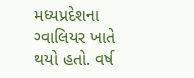મધ્યપ્રદેશના ગ્વાલિયર ખાતે થયો હતો. વર્ષ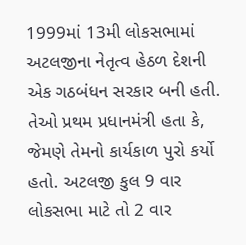1999માં 13મી લોકસભામાં અટલજીના નેતૃત્વ હેઠળ દેશની એક ગઠબંધન સરકાર બની હતી. તેઓ પ્રથમ પ્રધાનમંત્રી હતા કે, જેમણે તેમનો કાર્યકાળ પુરો કર્યો હતો. અટલજી કુલ 9 વાર લોકસભા માટે તો 2 વાર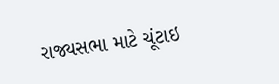રાજ્યસભા માટે ચૂંટાઇ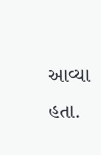આવ્યા હતા.